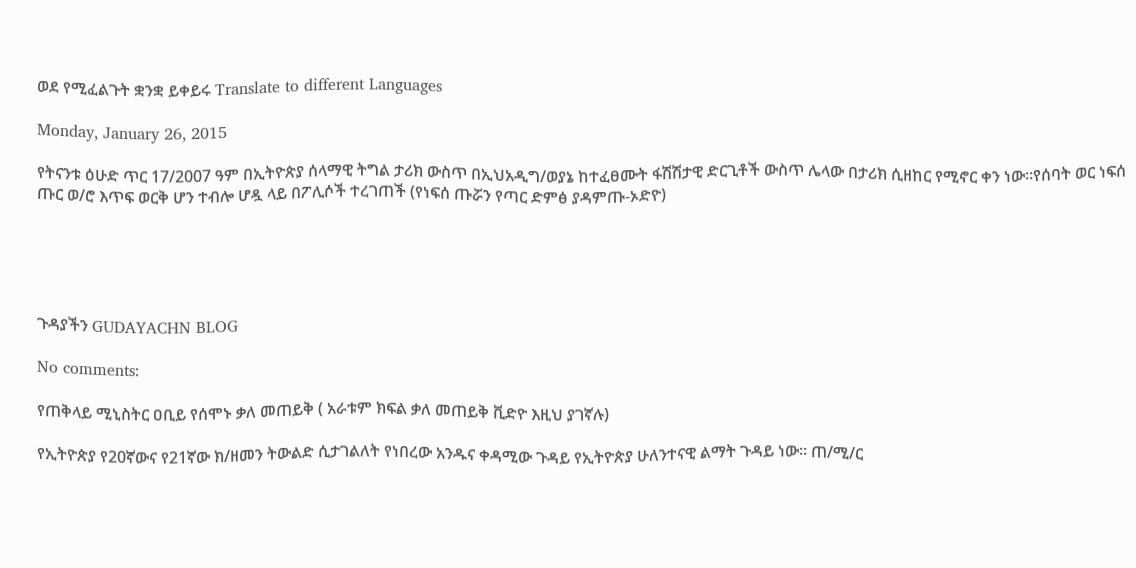ወደ የሚፈልጉት ቋንቋ ይቀይሩ Translate to different Languages

Monday, January 26, 2015

የትናንቱ ዕሁድ ጥር 17/2007 ዓም በኢትዮጵያ ሰላማዊ ትግል ታሪክ ውስጥ በኢህአዲግ/ወያኔ ከተፈፀሙት ፋሽሽታዊ ድርጊቶች ውስጥ ሌላው በታሪክ ሲዘከር የሚኖር ቀን ነው።የሰባት ወር ነፍሰ ጡር ወ/ሮ እጥፍ ወርቅ ሆን ተብሎ ሆዷ ላይ በፖሊሶች ተረገጠች (የነፍሰ ጡሯን የጣር ድምፅ ያዳምጡ-ኦድዮ)





ጉዳያችን GUDAYACHN BLOG

No comments:

የጠቅላይ ሚኒስትር ዐቢይ የሰሞኑ ቃለ መጠይቅ ( አራቱም ክፍል ቃለ መጠይቅ ቪድዮ እዚህ ያገኛሉ)

የኢትዮጵያ የ20ኛውና የ21ኛው ክ/ዘመን ትውልድ ሲታገልለት የነበረው አንዱና ቀዳሚው ጉዳይ የኢትዮጵያ ሁለንተናዊ ልማት ጉዳይ ነው። ጠ/ሚ/ር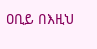ዐቢይ በእዚህ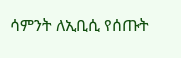ሳምንት ለኢቢሲ የሰጡት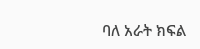ባለ አራት ክፍል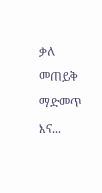ቃለ መጠይቅ ማድመጥ እና...